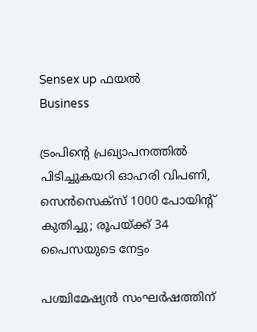Sensex up ഫയൽ
Business

ട്രംപിന്റെ പ്രഖ്യാപനത്തില്‍ പിടിച്ചുകയറി ഓഹരി വിപണി, സെന്‍സെക്‌സ് 1000 പോയിന്റ് കുതിച്ചു; രൂപയ്ക്ക് 34 പൈസയുടെ നേട്ടം

പശ്ചിമേഷ്യന്‍ സംഘര്‍ഷത്തിന്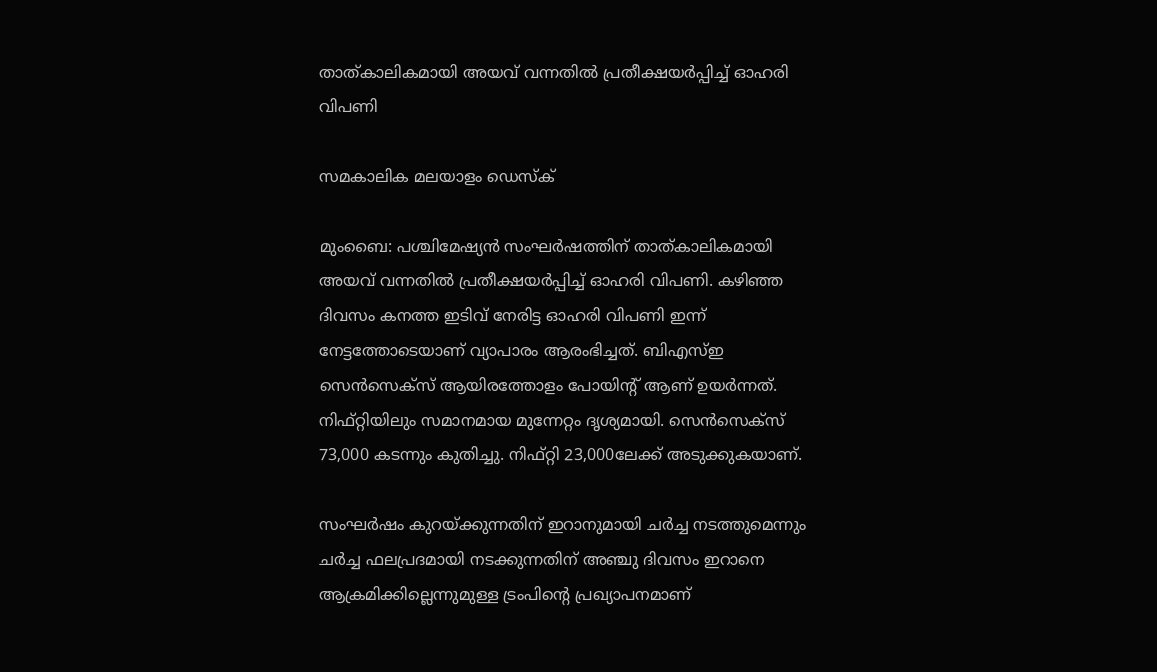താത്കാലികമായി അയവ് വന്നതില്‍ പ്രതീക്ഷയര്‍പ്പിച്ച് ഓഹരി വിപണി

സമകാലിക മലയാളം ഡെസ്ക്

മുംബൈ: പശ്ചിമേഷ്യന്‍ സംഘര്‍ഷത്തിന് താത്കാലികമായി അയവ് വന്നതില്‍ പ്രതീക്ഷയര്‍പ്പിച്ച് ഓഹരി വിപണി. കഴിഞ്ഞ ദിവസം കനത്ത ഇടിവ് നേരിട്ട ഓഹരി വിപണി ഇന്ന് നേട്ടത്തോടെയാണ് വ്യാപാരം ആരംഭിച്ചത്. ബിഎസ്ഇ സെന്‍സെക്‌സ് ആയിരത്തോളം പോയിന്റ് ആണ് ഉയര്‍ന്നത്. നിഫ്റ്റിയിലും സമാനമായ മുന്നേറ്റം ദൃശ്യമായി. സെന്‍സെക്‌സ് 73,000 കടന്നും കുതിച്ചു. നിഫ്റ്റി 23,000ലേക്ക് അടുക്കുകയാണ്.

സംഘര്‍ഷം കുറയ്ക്കുന്നതിന് ഇറാനുമായി ചര്‍ച്ച നടത്തുമെന്നും ചര്‍ച്ച ഫലപ്രദമായി നടക്കുന്നതിന് അഞ്ചു ദിവസം ഇറാനെ ആക്രമിക്കില്ലെന്നുമുള്ള ട്രംപിന്റെ പ്രഖ്യാപനമാണ്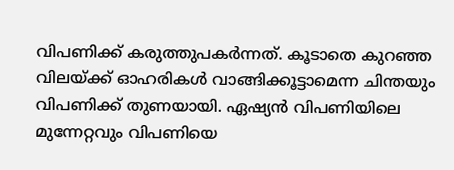വിപണിക്ക് കരുത്തുപകര്‍ന്നത്. കൂടാതെ കുറഞ്ഞ വിലയ്ക്ക് ഓഹരികള്‍ വാങ്ങിക്കൂട്ടാമെന്ന ചിന്തയും വിപണിക്ക് തുണയായി. ഏഷ്യന്‍ വിപണിയിലെ മുന്നേറ്റവും വിപണിയെ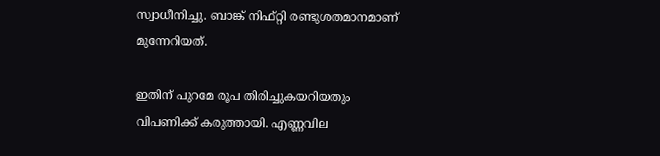സ്വാധീനിച്ചു. ബാങ്ക് നിഫ്റ്റി രണ്ടുശതമാനമാണ് മുന്നേറിയത്.

ഇതിന് പുറമേ രൂപ തിരിച്ചുകയറിയതും വിപണിക്ക് കരുത്തായി. എണ്ണവില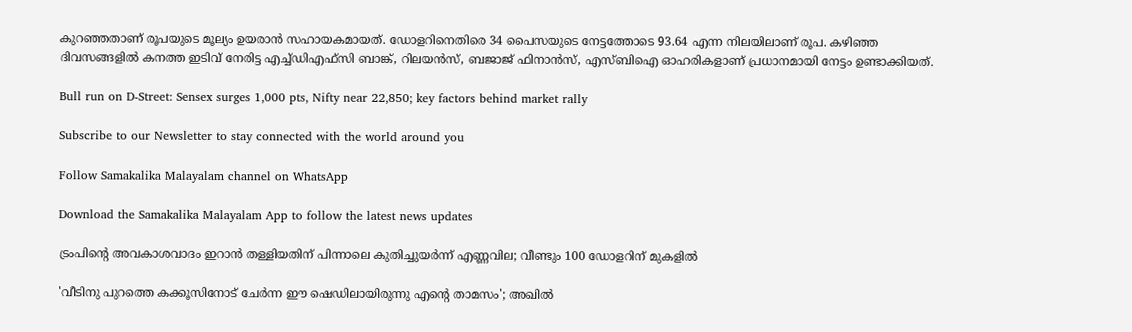കുറഞ്ഞതാണ് രൂപയുടെ മൂല്യം ഉയരാന്‍ സഹായകമായത്. ഡോളറിനെതിരെ 34 പൈസയുടെ നേട്ടത്തോടെ 93.64 എന്ന നിലയിലാണ് രൂപ. കഴിഞ്ഞ ദിവസങ്ങളില്‍ കനത്ത ഇടിവ് നേരിട്ട എച്ച്ഡിഎഫ്‌സി ബാങ്ക്, റിലയന്‍സ്, ബജാജ് ഫിനാന്‍സ്, എസ്ബിഐ ഓഹരികളാണ് പ്രധാനമായി നേട്ടം ഉണ്ടാക്കിയത്.

Bull run on D-Street: Sensex surges 1,000 pts, Nifty near 22,850; key factors behind market rally

Subscribe to our Newsletter to stay connected with the world around you

Follow Samakalika Malayalam channel on WhatsApp

Download the Samakalika Malayalam App to follow the latest news updates

ട്രംപിന്റെ അവകാശവാദം ഇറാന്‍ തള്ളിയതിന് പിന്നാലെ കുതിച്ചുയര്‍ന്ന് എണ്ണവില; വീണ്ടും 100 ഡോളറിന് മുകളില്‍

'വീടിനു പുറത്തെ കക്കൂസിനോട് ചേര്‍ന്ന ഈ ഷെഡിലായിരുന്നു എന്റെ താമസം'; അഖില്‍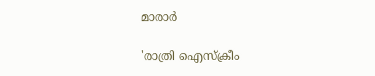മാരാര്‍

'രാത്രി ഐസ്‌ക്രീം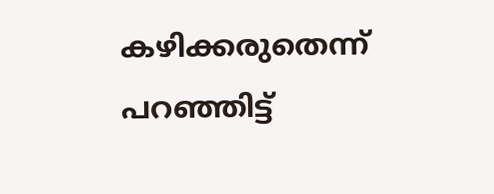കഴിക്കരുതെന്ന് പറഞ്ഞിട്ട്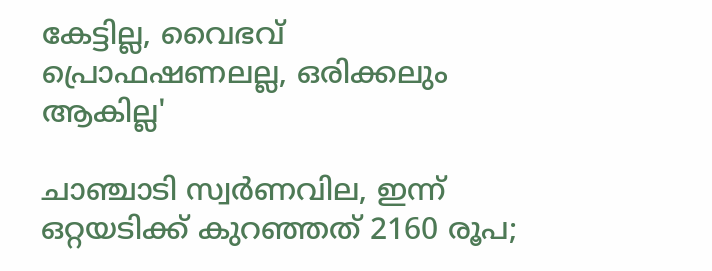കേട്ടില്ല, വൈഭവ് പ്രൊഫഷണലല്ല, ഒരിക്കലും ആകില്ല'

ചാഞ്ചാടി സ്വര്‍ണവില, ഇന്ന് ഒറ്റയടിക്ക് കുറഞ്ഞത് 2160 രൂപ;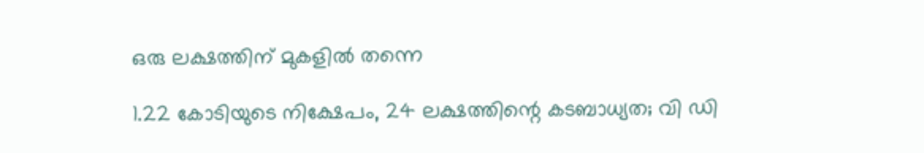ഒരു ലക്ഷത്തിന് മുകളില്‍ തന്നെ

1.22 കോടിയുടെ നിക്ഷേപം, 24 ലക്ഷത്തിന്റെ കടബാധ്യത; വി ഡി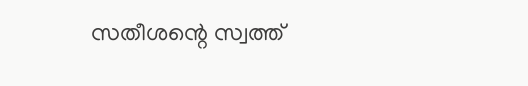സതീശന്റെ സ്വത്ത്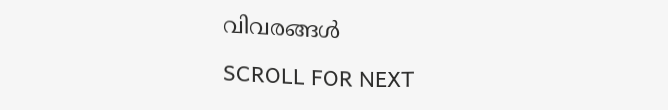വിവരങ്ങള്‍

SCROLL FOR NEXT